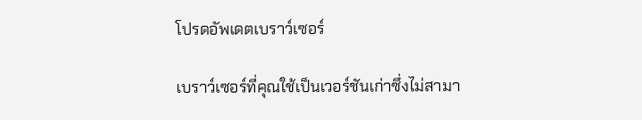โปรดอัพเดตเบราว์เซอร์

เบราว์เซอร์ที่คุณใช้เป็นเวอร์ชันเก่าซึ่งไม่สามา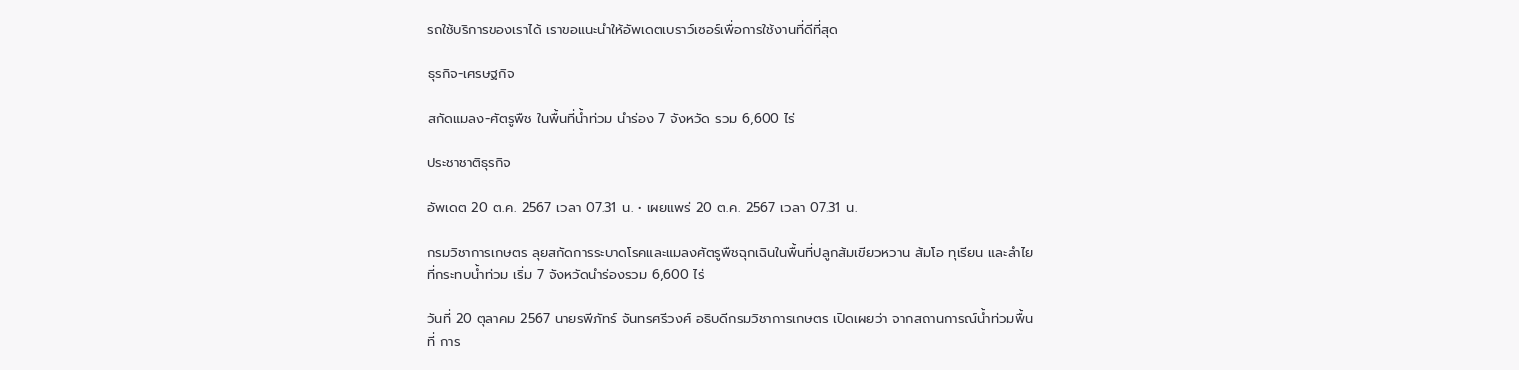รถใช้บริการของเราได้ เราขอแนะนำให้อัพเดตเบราว์เซอร์เพื่อการใช้งานที่ดีที่สุด

ธุรกิจ-เศรษฐกิจ

สกัดแมลง-ศัตรูพืช ในพื้นที่น้ำท่วม นำร่อง 7 จังหวัด รวม 6,600 ไร่

ประชาชาติธุรกิจ

อัพเดต 20 ต.ค. 2567 เวลา 07.31 น. • เผยแพร่ 20 ต.ค. 2567 เวลา 07.31 น.

กรมวิชาการเกษตร ลุยสกัดการระบาดโรคและแมลงศัตรูพืชฉุกเฉินในพื้นที่ปลูกส้มเขียวหวาน ส้มโอ ทุเรียน และลำไย ที่กระทบน้ำท่วม เริ่ม 7 จังหวัดนำร่องรวม 6,600 ไร่

วันที่ 20 ตุลาคม 2567 นายรพีภัทร์ จันทรศรีวงศ์ อธิบดีกรมวิชาการเกษตร เปิดเผยว่า จากสถานการณ์น้ำท่วมพื้นที่ การ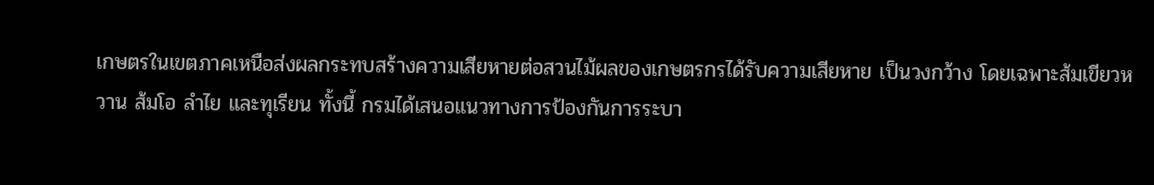เกษตรในเขตภาคเหนือส่งผลกระทบสร้างความเสียหายต่อสวนไม้ผลของเกษตรกรได้รับความเสียหาย เป็นวงกว้าง โดยเฉพาะส้มเขียวหวาน ส้มโอ ลำไย และทุเรียน ทั้งนี้ กรมได้เสนอแนวทางการป้องกันการระบา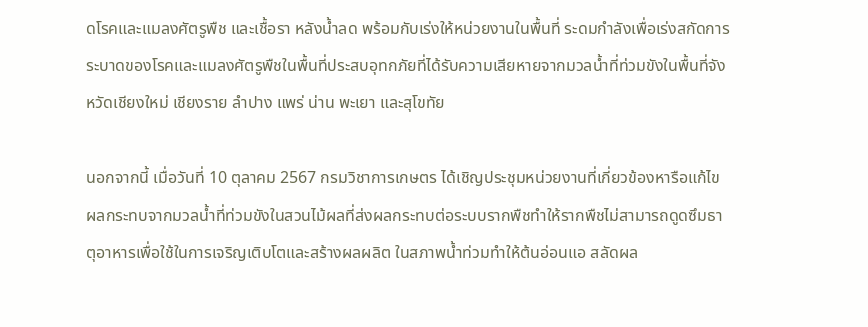ดโรคและแมลงศัตรูพืช และเชื้อรา หลังน้ำลด พร้อมกับเร่งให้หน่วยงานในพื้นที่ ระดมกำลังเพื่อเร่งสกัดการระบาดของโรคและแมลงศัตรูพืชในพื้นที่ประสบอุทกภัยที่ได้รับความเสียหายจากมวลน้ำที่ท่วมขังในพื้นที่จังหวัดเชียงใหม่ เชียงราย ลำปาง แพร่ น่าน พะเยา และสุโขทัย

นอกจากนี้ เมื่อวันที่ 10 ตุลาคม 2567 กรมวิชาการเกษตร ได้เชิญประชุมหน่วยงานที่เกี่ยวข้องหารือแก้ไขผลกระทบจากมวลน้ำที่ท่วมขังในสวนไม้ผลที่ส่งผลกระทบต่อระบบรากพืชทำให้รากพืชไม่สามารถดูดซึมธาตุอาหารเพื่อใช้ในการเจริญเติบโตและสร้างผลผลิต ในสภาพน้ำท่วมทำให้ต้นอ่อนแอ สลัดผล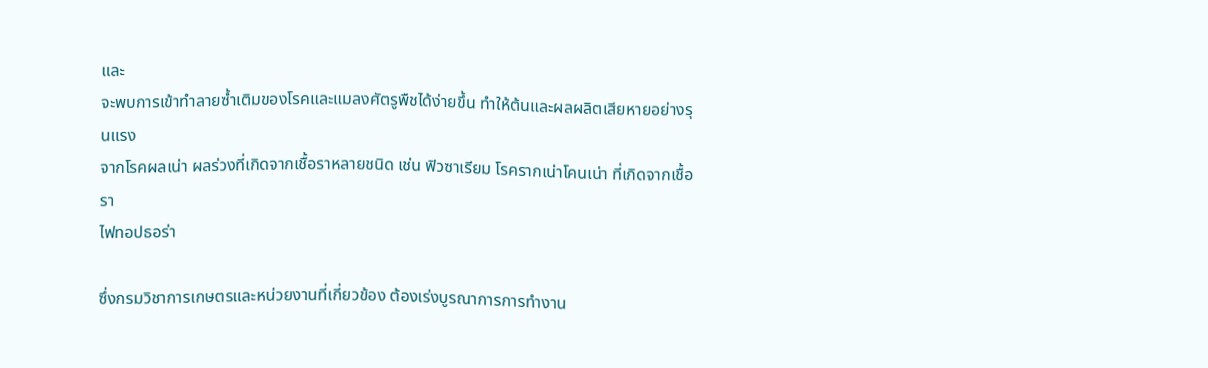และ
จะพบการเข้าทำลายซ้ำเติมของโรคและแมลงศัตรูพืชได้ง่ายขึ้น ทำให้ต้นและผลผลิตเสียหายอย่างรุนแรง
จากโรคผลเน่า ผลร่วงที่เกิดจากเชื้อราหลายชนิด เช่น ฟิวซาเรียม โรครากเน่าโคนเน่า ที่เกิดจากเชื้อรา
ไฟทอปธอร่า

ซึ่งกรมวิชาการเกษตรและหน่วยงานที่เกี่ยวข้อง ต้องเร่งบูรณาการการทำงาน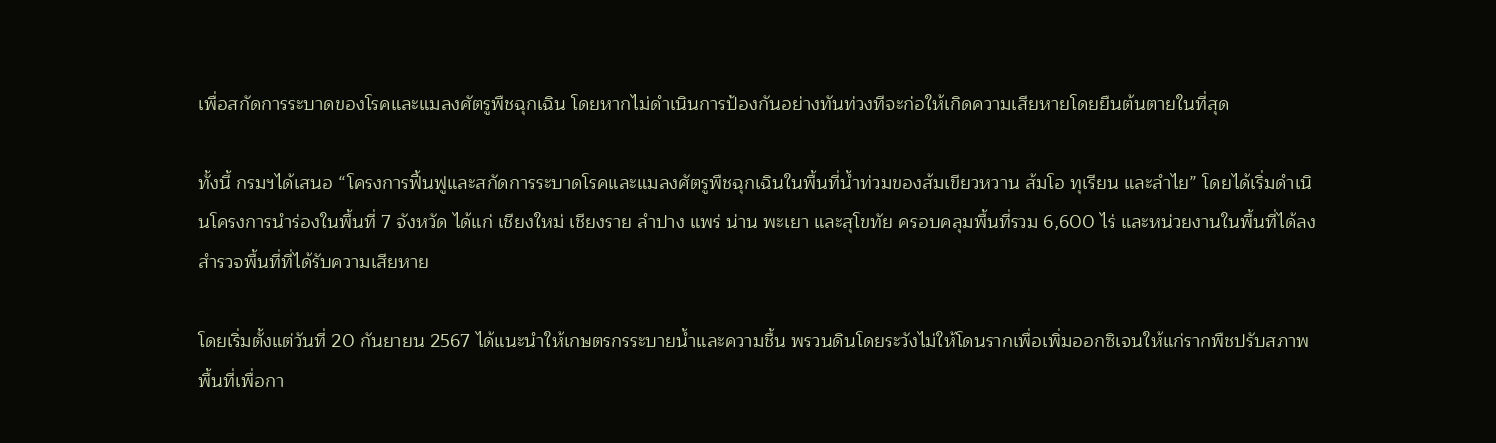เพื่อสกัดการระบาดของโรคและแมลงศัตรูพืชฉุกเฉิน โดยหากไม่ดำเนินการป้องกันอย่างทันท่วงทีจะก่อให้เกิดความเสียหายโดยยืนต้นตายในที่สุด

ทั้งนี้ กรมฯได้เสนอ “โครงการฟื้นฟูและสกัดการระบาดโรคและแมลงศัตรูพืชฉุกเฉินในพื้นที่น้ำท่วมของส้มเขียวหวาน ส้มโอ ทุเรียน และลำไย” โดยได้เริ่มดำเนินโครงการนำร่องในพื้นที่ 7 จังหวัด ได้แก่ เชียงใหม่ เชียงราย ลำปาง แพร่ น่าน พะเยา และสุโขทัย ครอบคลุมพื้นที่รวม 6,600 ไร่ และหน่วยงานในพื้นที่ได้ลงสำรวจพื้นที่ที่ได้รับความเสียหาย

โดยเริ่มตั้งแต่วันที่ 20 กันยายน 2567 ได้แนะนำให้เกษตรกรระบายน้ำและความชื้น พรวนดินโดยระวังไม่ให้โดนรากเพื่อเพิ่มออกซิเจนให้แก่รากพืชปรับสภาพพื้นที่เพื่อกา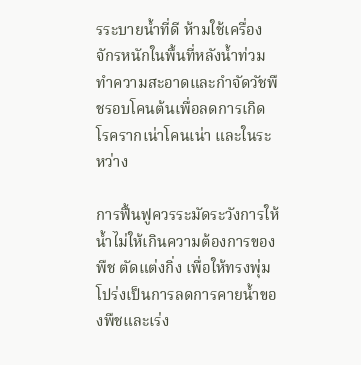รระบายน้ำที่ดี ห้ามใช้เครื่องจักรหนักในพื้นที่หลังน้ำท่วม ทำความสะอาดและกำจัดวัชพืชรอบโคนต้นเพื่อลดการเกิดโรครากเน่าโคนเน่า และในระหว่าง

การฟื้นฟูควรระมัดระวังการให้น้ำไม่ให้เกินความต้องการของพืช ตัดแต่งกิ่ง เพื่อให้ทรงพุ่มโปร่งเป็นการลดการคายน้ำของพืชและเร่ง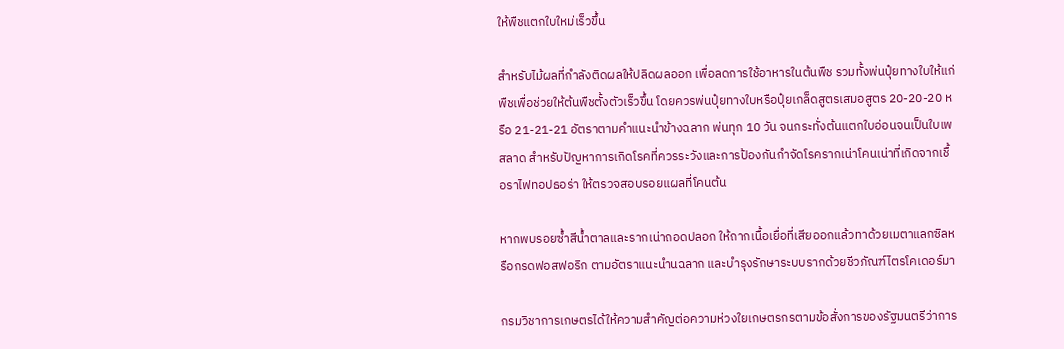ให้พืชแตกใบใหม่เร็วขึ้น

สำหรับไม้ผลที่กำลังติดผลให้ปลิดผลออก เพื่อลดการใช้อาหารในต้นพืช รวมทั้งพ่นปุ๋ยทางใบให้แก่พืชเพื่อช่วยให้ต้นพืชตั้งตัวเร็วขึ้น โดยควรพ่นปุ๋ยทางใบหรือปุ๋ยเกล็ดสูตรเสมอสูตร 20-20-20 หรือ 21-21-21 อัตราตามคำแนะนำข้างฉลาก พ่นทุก 10 วัน จนกระทั่งต้นแตกใบอ่อนจนเป็นใบเพสลาด สำหรับปัญหาการเกิดโรคที่ควรระวังและการป้องกันกำจัดโรครากเน่าโคนเน่าที่เกิดจากเชื้อราไฟทอปธอร่า ให้ตรวจสอบรอยแผลที่โคนต้น

หากพบรอยซ้ำสีน้ำตาลและรากเน่าถอดปลอก ให้ถากเนื้อเยื่อที่เสียออกแล้วทาด้วยเมตาแลกซิลหรือกรดฟอสฟอริก ตามอัตราแนะนำนฉลาก และบำรุงรักษาระบบรากด้วยชีวภัณฑ์ไตรโคเดอร์มา

กรมวิชาการเกษตรได้ให้ความสำคัญต่อความห่วงใยเกษตรกรตามข้อสั่งการของรัฐมนตรีว่าการ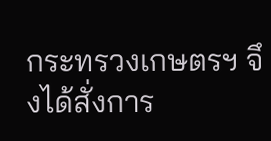กระทรวงเกษตรฯ จึงได้สั่งการ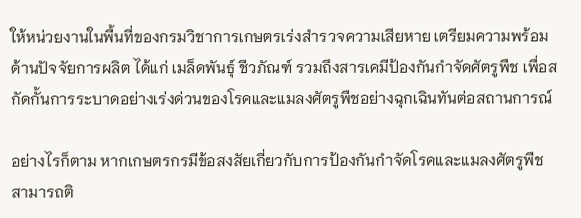ให้หน่วยงานในพื้นที่ของกรมวิชาการเกษตรเร่งสำรวจความเสียหาย เตรียมความพร้อมด้านปัจจัยการผลิต ได้แก่ เมล็ดพันธุ์ ชีวภัณฑ์ รวมถึงสารเคมีป้องกันกำจัดศัตรูพืช เพื่อสกัดกั้นการระบาดอย่างเร่งด่วนของโรคและแมลงศัตรูพืชอย่างฉุกเฉินทันต่อสถานการณ์

อย่างไรก็ตาม หากเกษตรกรมีข้อสงสัยเกี่ยวกับการป้องกันกำจัดโรคและแมลงศัตรูพืชสามารถติ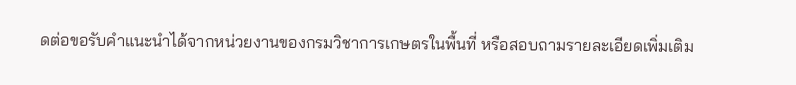ดต่อขอรับคำแนะนำได้จากหน่วยงานของกรมวิชาการเกษตรในพื้นที่ หรือสอบถามรายละเอียดเพิ่มเติม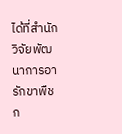ได้ที่สำนักวิจัยพัฒนาการอารักขาพืช ก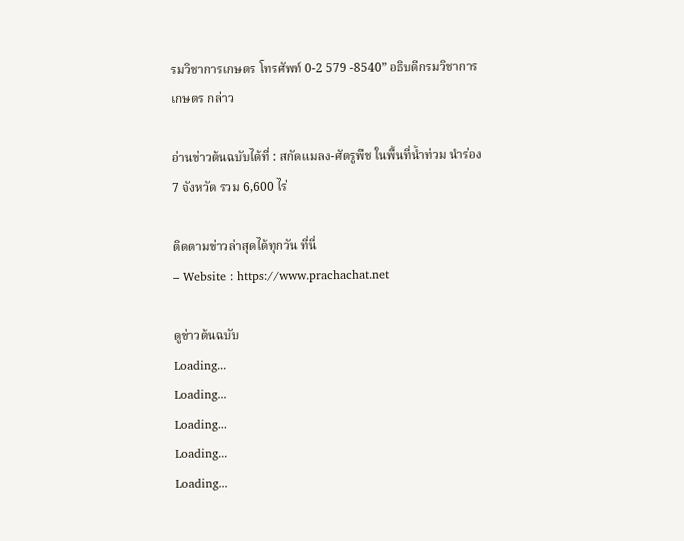รมวิชาการเกษตร โทรศัพท์ 0-2 579 -8540” อธิบดีกรมวิชาการเกษตร กล่าว

อ่านข่าวต้นฉบับได้ที่ : สกัดแมลง-ศัตรูพืช ในพื้นที่น้ำท่วม นำร่อง 7 จังหวัด รวม 6,600 ไร่

ติดตามข่าวล่าสุดได้ทุกวัน ที่นี่
– Website : https://www.prachachat.net

ดูข่าวต้นฉบับ
Loading...
Loading...
Loading...
Loading...
Loading...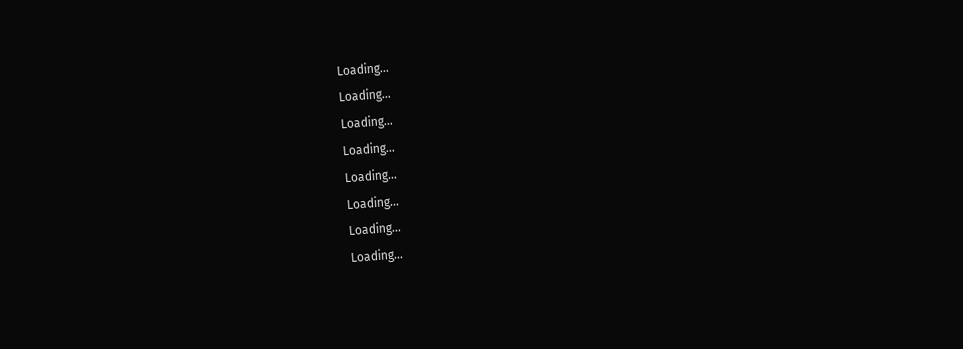Loading...
Loading...
Loading...
Loading...
Loading...
Loading...
Loading...
Loading...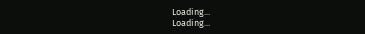Loading...
Loading...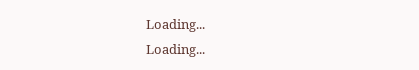Loading...
Loading...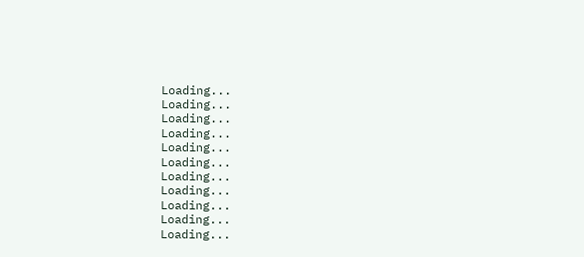Loading...
Loading...
Loading...
Loading...
Loading...
Loading...
Loading...
Loading...
Loading...
Loading...
Loading...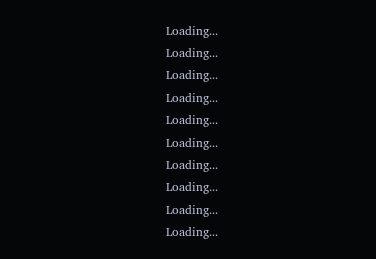Loading...
Loading...
Loading...
Loading...
Loading...
Loading...
Loading...
Loading...
Loading...
Loading...